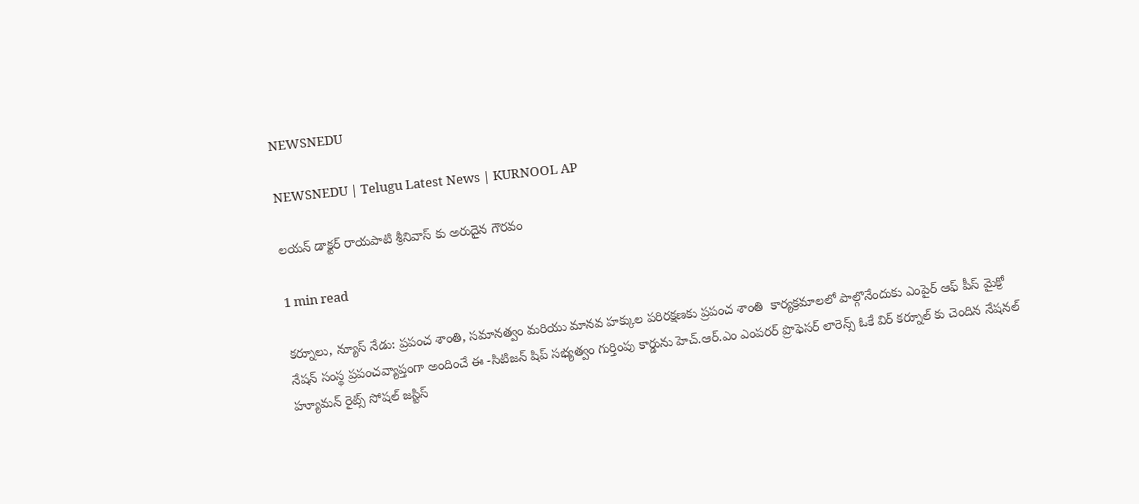NEWSNEDU

NEWSNEDU | Telugu Latest News | KURNOOL AP

లయన్ డాక్టర్ రాయపాటి శ్రీనివాస్ కు అరుదైన గౌరవం

1 min read

కర్నూలు, న్యూస్ నేడు: ప్రపంచ శాంతి, సమానత్వం మరియు మానవ హక్కుల పరిరక్షణకు ప్రపంచ శాంతి  కార్యక్రమాలలో పాల్గొనేందుకు ఎంపైర్ ఆఫ్ పీస్ మైక్రో నేషన్ సంస్థ ప్రపంచవ్యాప్తంగా అందించే ఈ -సిటిజన్ షిప్ సభ్యత్వం గుర్తింపు కార్డును హెచ్.ఆర్.ఎం ఎంపరర్ ప్రొఫెసర్ లారెన్స్ ఓకే విర్ కర్నూల్ కు చెందిన నేషనల్ హ్యూమన్ రైట్స్ సోషల్ జస్టిస్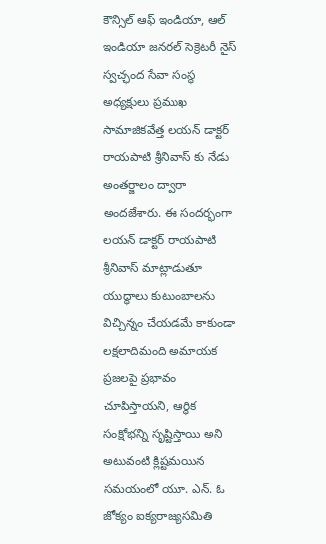కౌన్సిల్ ఆఫ్ ఇండియా, ఆల్ ఇండియా జనరల్ సెక్రెటరీ నైస్ స్వచ్ఛంద సేవా సంస్థ అధ్యక్షులు ప్రముఖ సామాజికవేత్త లయన్ డాక్టర్ రాయపాటి శ్రీనివాస్ కు నేడు అంతర్జాలం ద్వారా అందజేశారు. ఈ సందర్భంగా లయన్ డాక్టర్ రాయపాటి శ్రీనివాస్ మాట్లాడుతూ యుద్ధాలు కుటుంబాలను విచ్చిన్నం చేయడమే కాకుండా లక్షలాదిమంది అమాయక ప్రజలపై ప్రభావం చూపిస్తాయని, ఆర్థిక సంక్షోభన్ని సృష్టిస్తాయి అని అటువంటి క్లిష్టమయిన సమయంలో యూ. ఎన్. ఓ జోక్యం ఐక్యరాజ్యసమితి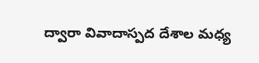ద్వారా వివాదాస్పద దేశాల మధ్య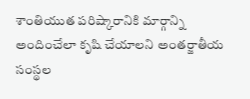శాంతియుత పరిష్కారానికి మార్గాన్ని అందించేలా కృషి చేయాలని అంతర్జాతీయ సంస్థల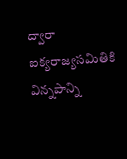ద్వారా ఐక్యరాజ్యసమితికి విన్నపాన్ని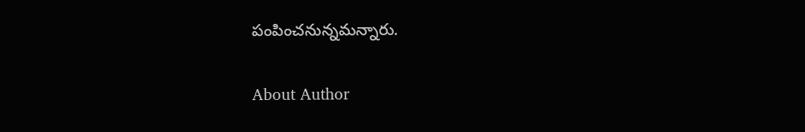పంపించనున్నమన్నారు.

About Author